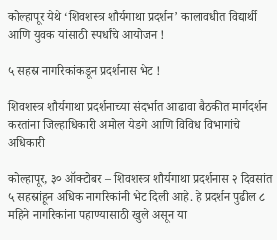कोल्हापूर येथे ‘शिवशस्त्र शौर्यगाथा प्रदर्शन’ कालावधीत विद्यार्थी आणि युवक यांसाठी स्पर्धांचे आयोजन !

५ सहस्र नागरिकांकडून प्रदर्शनास भेट !

शिवशस्त्र शौर्यगाथा प्रदर्शनाच्या संदर्भात आढावा बैठकीत मार्गदर्शन करतांना जिल्हाधिकारी अमोल येडगे आणि विविध विभागांचे अधिकारी

कोल्हापूर, ३० ऑक्टोबर – शिवशस्त्र शौर्यगाथा प्रदर्शनास २ दिवसांत ५ सहस्रांहून अधिक नागरिकांनी भेट दिली आहे. हे प्रदर्शन पुढील ८ महिने नागरिकांना पहाण्यासाठी खुले असून या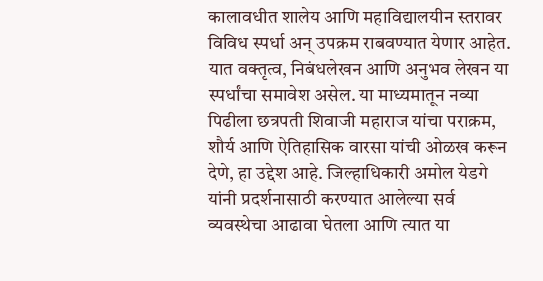कालावधीत शालेय आणि महाविद्यालयीन स्तरावर विविध स्पर्धा अन् उपक्रम राबवण्यात येणार आहेत. यात वक्तृत्व, निबंधलेखन आणि अनुभव लेखन या स्पर्धांचा समावेश असेल. या माध्यमातून नव्या पिढीला छत्रपती शिवाजी महाराज यांचा पराक्रम, शौर्य आणि ऐतिहासिक वारसा यांची ओळख करून देणे, हा उद्देश आहे. जिल्हाधिकारी अमोल येडगे यांनी प्रदर्शनासाठी करण्यात आलेल्या सर्व व्यवस्थेचा आढावा घेतला आणि त्यात या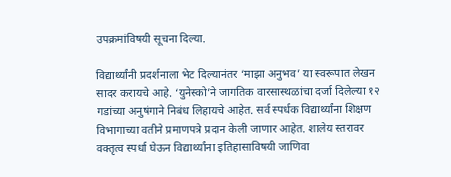उपक्रमांविषयी सूचना दिल्या.

विद्यार्थ्यांनी प्रदर्शनाला भेट दिल्यानंतर ‘माझा अनुभव’ या स्वरूपात लेखन सादर करायचे आहे. ‘युनेस्को’ने जागतिक वारसास्थळांचा दर्जा दिलेल्या १२ गडांच्या अनुषंगाने निबंध लिहायचे आहेत. सर्व स्पर्धक विद्यार्थ्यांना शिक्षण विभागाच्या वतीने प्रमाणपत्रे प्रदान केली जाणार आहेत. शालेय स्तरावर वक्तृत्व स्पर्धा घेऊन विद्यार्थ्यांना इतिहासाविषयी जाणिवा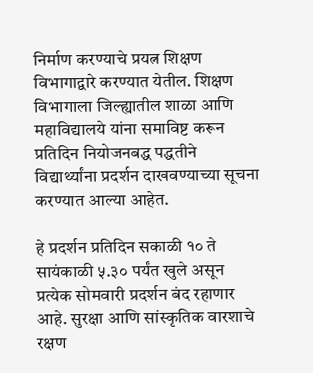निर्माण करण्याचे प्रयत्न शिक्षण विभागाद्वारे करण्यात येतील. शिक्षण विभागाला जिल्ह्यातील शाळा आणि महाविद्यालये यांना समाविष्ट करून प्रतिदिन नियोजनबद्ध पद्धतीने विद्यार्थ्यांना प्रदर्शन दाखवण्याच्या सूचना करण्यात आल्या आहेत.

हे प्रदर्शन प्रतिदिन सकाळी १० ते सायंकाळी ५.३० पर्यंत खुले असून प्रत्येक सोमवारी प्रदर्शन बंद रहाणार आहे. सुरक्षा आणि सांस्कृतिक वारशाचे रक्षण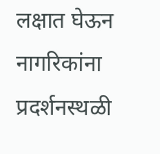लक्षात घेऊन नागरिकांना प्रदर्शनस्थळी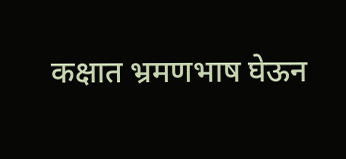कक्षात भ्रमणभाष घेऊन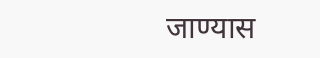जाण्यास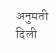अनुमती दिली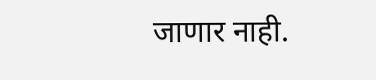जाणार नाही.